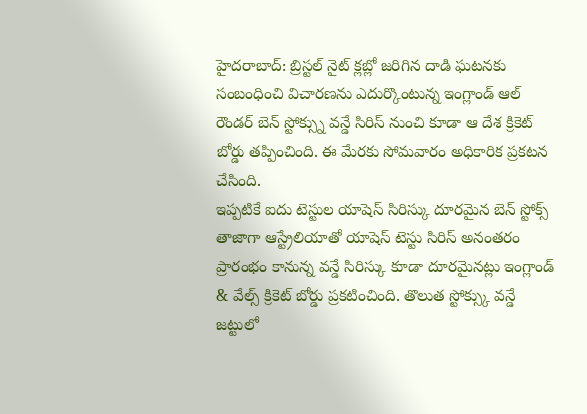హైదరాబాద్: బ్రిస్టల్ నైట్ క్లబ్లో జరిగిన దాడి ఘటనకు సంబంధించి విచారణను ఎదుర్కొంటున్న ఇంగ్లాండ్ ఆల్ రౌండర్ బెన్ స్టోక్స్ను వన్డే సిరిస్ నుంచి కూడా ఆ దేశ క్రికెట్ బోర్డు తప్పించింది. ఈ మేరకు సోమవారం అధికారిక ప్రకటన చేసింది.
ఇప్పటికే ఐదు టెస్టుల యాషెస్ సిరిస్కు దూరమైన బెన్ స్టోక్స్ తాజాగా ఆస్ట్రేలియాతో యాషెస్ టెస్టు సిరిస్ అనంతరం ప్రారంభం కానున్న వన్డే సిరిస్కు కూడా దూరమైనట్లు ఇంగ్లాండ్ & వేల్స్ క్రికెట్ బోర్డు ప్రకటించింది. తొలుత స్టోక్స్కు వన్డే జట్టులో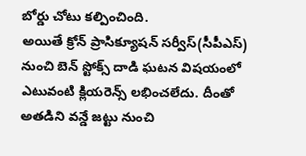బోర్డు చోటు కల్పించింది.
అయితే క్రోన్ ప్రాసిక్యూషన్ సర్వీస్(సీపీఎస్) నుంచి బెన్ స్టోక్స్ దాడి ఘటన విషయంలో ఎటువంటి క్లియరెన్స్ లభించలేదు. దీంతో అతడిని వన్డే జట్టు నుంచి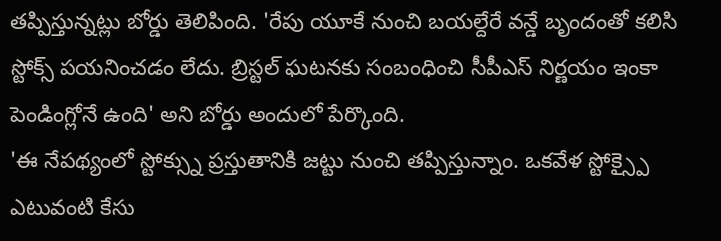తప్పిస్తున్నట్లు బోర్డు తెలిపింది. 'రేపు యూకే నుంచి బయల్దేరే వన్డే బృందంతో కలిసి స్టోక్స్ పయనించడం లేదు. బ్రిస్టల్ ఘటనకు సంబంధించి సీపీఎస్ నిర్ణయం ఇంకా పెండింగ్లోనే ఉంది' అని బోర్డు అందులో పేర్కొంది.
'ఈ నేపథ్యంలో స్టోక్స్ను ప్రస్తుతానికి జట్టు నుంచి తప్పిస్తున్నాం. ఒకవేళ స్టోక్స్పై ఎటువంటి కేసు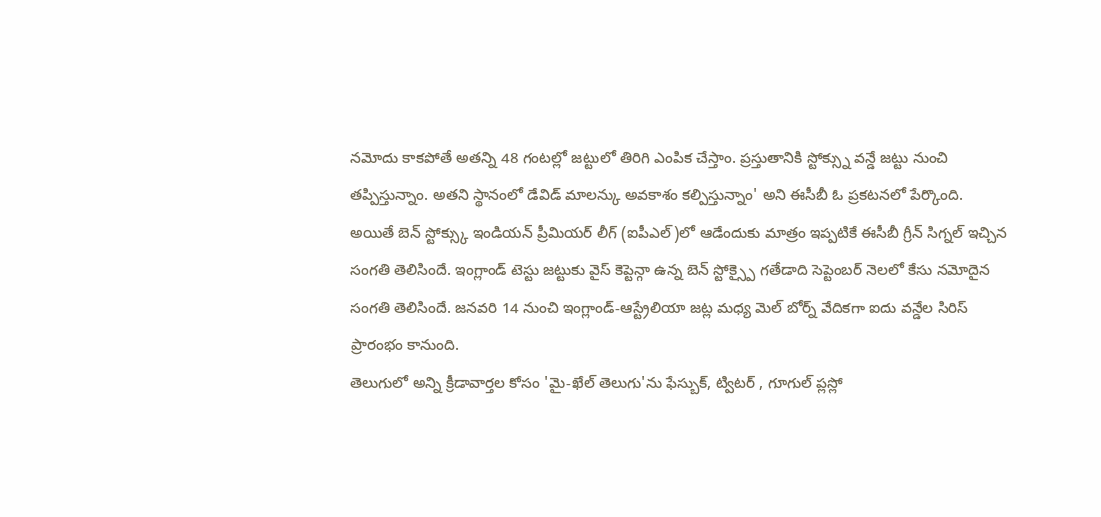నమోదు కాకపోతే అతన్ని 48 గంటల్లో జట్టులో తిరిగి ఎంపిక చేస్తాం. ప్రస్తుతానికి స్టోక్స్ను వన్డే జట్టు నుంచి తప్పిస్తున్నాం. అతని స్థానంలో డేవిడ్ మాలన్కు అవకాశం కల్పిస్తున్నాం' అని ఈసీబీ ఓ ప్రకటనలో పేర్కొంది.
అయితే బెన్ స్టోక్స్కు ఇండియన్ ప్రీమియర్ లీగ్ (ఐపీఎల్)లో ఆడేందుకు మాత్రం ఇప్పటికే ఈసీబీ గ్రీన్ సిగ్నల్ ఇచ్చిన సంగతి తెలిసిందే. ఇంగ్లాండ్ టెస్టు జట్టుకు వైస్ కెప్టెన్గా ఉన్న బెన్ స్టోక్స్పై గతేడాది సెప్టెంబర్ నెలలో కేసు నమోదైన సంగతి తెలిసిందే. జనవరి 14 నుంచి ఇంగ్లాండ్-ఆస్ట్రేలియా జట్ల మధ్య మెల్ బోర్న్ వేదికగా ఐదు వన్డేల సిరిస్ ప్రారంభం కానుంది.
తెలుగులో అన్ని క్రీడావార్తల కోసం 'మై-ఖేల్ తెలుగు'ను ఫేస్బుక్, ట్విటర్ , గూగుల్ ప్లస్లో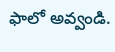ఫాలో అవ్వండి.